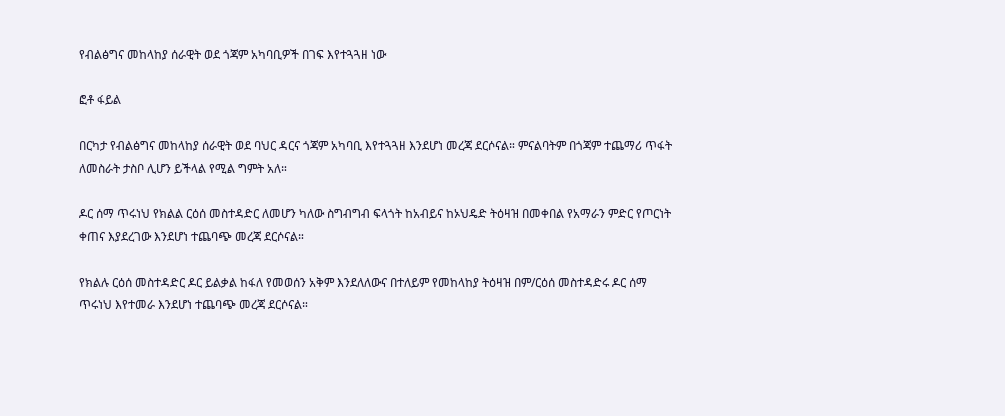የብልፅግና መከላከያ ሰራዊት ወደ ጎጃም አካባቢዎች በገፍ እየተጓጓዘ ነው

ፎቶ ፋይል

በርካታ የብልፅግና መከላከያ ሰራዊት ወደ ባህር ዳርና ጎጃም አካባቢ እየተጓጓዘ እንደሆነ መረጃ ደርሶናል። ምናልባትም በጎጃም ተጨማሪ ጥፋት ለመስራት ታስቦ ሊሆን ይችላል የሚል ግምት አለ።

ዶር ሰማ ጥሩነህ የክልል ርዕሰ መስተዳድር ለመሆን ካለው ስግብግብ ፍላጎት ከአብይና ከኦህዴድ ትዕዛዝ በመቀበል የአማራን ምድር የጦርነት ቀጠና እያደረገው እንደሆነ ተጨባጭ መረጃ ደርሶናል።

የክልሉ ርዕሰ መስተዳድር ዶር ይልቃል ከፋለ የመወሰን አቅም እንደለለውና በተለይም የመከላከያ ትዕዛዝ በም/ርዕሰ መስተዳድሩ ዶር ሰማ ጥሩነህ እየተመራ እንደሆነ ተጨባጭ መረጃ ደርሶናል።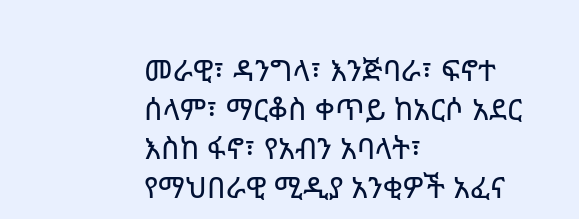መራዊ፣ ዳንግላ፣ እንጅባራ፣ ፍኖተ ሰላም፣ ማርቆስ ቀጥይ ከአርሶ አደር እስከ ፋኖ፣ የአብን አባላት፣ የማህበራዊ ሚዲያ አንቂዎች አፈና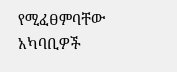የሚፈፀምባቸው አካባቢዎች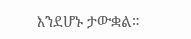እንደሆኑ ታውቋል።